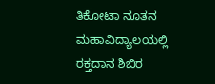ತಿಕೋಟಾ ನೂತನ ಮಹಾವಿದ್ಯಾಲಯಲ್ಲಿ ರಕ್ತದಾನ ಶಿಬಿರ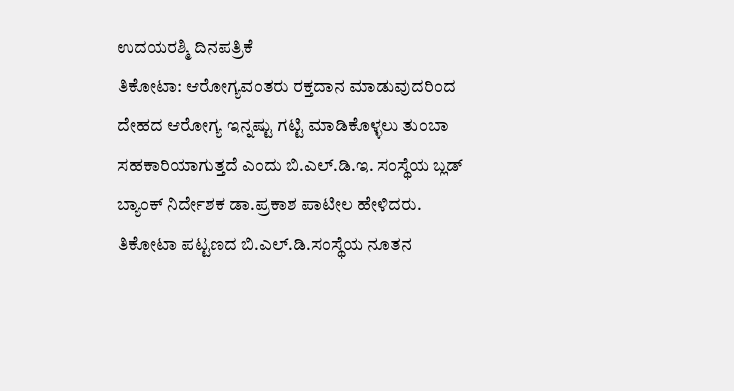ಉದಯರಶ್ಮಿ ದಿನಪತ್ರಿಕೆ
ತಿಕೋಟಾ: ಆರೋಗ್ಯವಂತರು ರಕ್ತದಾನ ಮಾಡುವುದರಿಂದ ದೇಹದ ಆರೋಗ್ಯ ಇನ್ನಷ್ಟು ಗಟ್ಟಿ ಮಾಡಿಕೊಳ್ಳಲು ತುಂಬಾ ಸಹಕಾರಿಯಾಗುತ್ತದೆ ಎಂದು ಬಿ.ಎಲ್.ಡಿ.ಇ. ಸಂಸ್ಥೆಯ ಬ್ಲಡ್ ಬ್ಯಾಂಕ್ ನಿರ್ದೇಶಕ ಡಾ.ಪ್ರಕಾಶ ಪಾಟೀಲ ಹೇಳಿದರು.
ತಿಕೋಟಾ ಪಟ್ಟಣದ ಬಿ.ಎಲ್.ಡಿ.ಸಂಸ್ಥೆಯ ನೂತನ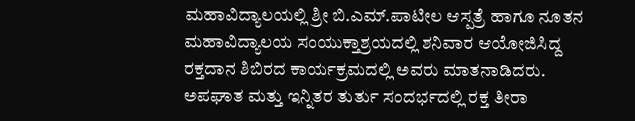ಮಹಾವಿದ್ಯಾಲಯಲ್ಲಿ ಶ್ರೀ ಬಿ.ಎಮ್.ಪಾಟೀಲ ಆಸ್ಪತ್ರೆ ಹಾಗೂ ನೂತನ ಮಹಾವಿದ್ಯಾಲಯ ಸಂಯುಕ್ತಾಶ್ರಯದಲ್ಲಿ ಶನಿವಾರ ಆಯೋಜಿಸಿದ್ದ ರಕ್ತದಾನ ಶಿಬಿರದ ಕಾರ್ಯಕ್ರಮದಲ್ಲಿ ಅವರು ಮಾತನಾಡಿದರು.
ಅಪಘಾತ ಮತ್ತು ಇನ್ನಿತರ ತುರ್ತು ಸಂದರ್ಭದಲ್ಲಿ ರಕ್ತ ತೀರಾ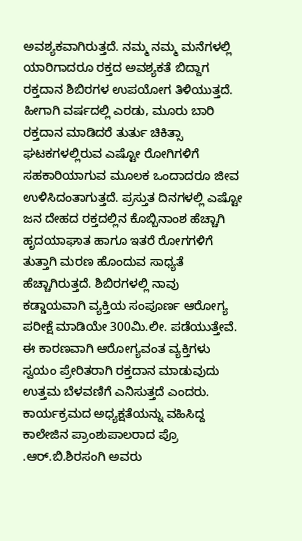ಅವಶ್ಯಕವಾಗಿರುತ್ತದೆ. ನಮ್ಮ ನಮ್ಮ ಮನೆಗಳಲ್ಲಿ ಯಾರಿಗಾದರೂ ರಕ್ತದ ಅವಶ್ಯಕತೆ ಬಿದ್ದಾಗ ರಕ್ತದಾನ ಶಿಬಿರಗಳ ಉಪಯೋಗ ತಿಳಿಯುತ್ತದೆ. ಹೀಗಾಗಿ ವರ್ಷದಲ್ಲಿ ಎರಡು, ಮೂರು ಬಾರಿ ರಕ್ತದಾನ ಮಾಡಿದರೆ ತುರ್ತು ಚಿಕಿತ್ಸಾ ಘಟಕಗಳಲ್ಲಿರುವ ಎಷ್ಟೋ ರೋಗಿಗಳಿಗೆ ಸಹಕಾರಿಯಾಗುವ ಮೂಲಕ ಒಂದಾದರೂ ಜೀವ ಉಳಿಸಿದಂತಾಗುತ್ತದೆ. ಪ್ರಸ್ತುತ ದಿನಗಳಲ್ಲಿ ಎಷ್ಟೋ ಜನ ದೇಹದ ರಕ್ತದಲ್ಲಿನ ಕೊಬ್ಬಿನಾಂಶ ಹೆಚ್ಚಾಗಿ ಹೃದಯಾಘಾತ ಹಾಗೂ ಇತರೆ ರೋಗಗಳಿಗೆ ತುತ್ತಾಗಿ ಮರಣ ಹೊಂದುವ ಸಾಧ್ಯತೆ ಹೆಚ್ಚಾಗಿರುತ್ತದೆ. ಶಿಬಿರಗಳಲ್ಲಿ ನಾವು ಕಡ್ಡಾಯವಾಗಿ ವ್ಯಕ್ತಿಯ ಸಂಪೂರ್ಣ ಆರೋಗ್ಯ ಪರೀಕ್ಷೆ ಮಾಡಿಯೇ 300ಮಿ.ಲೀ. ಪಡೆಯುತ್ತೇವೆ. ಈ ಕಾರಣವಾಗಿ ಆರೋಗ್ಯವಂತ ವ್ಯಕ್ತಿಗಳು ಸ್ವಯಂ ಪ್ರೇರಿತರಾಗಿ ರಕ್ತದಾನ ಮಾಡುವುದು ಉತ್ತಮ ಬೆಳವಣಿಗೆ ಎನಿಸುತ್ತದೆ ಎಂದರು.
ಕಾರ್ಯಕ್ರಮದ ಅಧ್ಯಕ್ಷತೆಯನ್ನು ವಹಿಸಿದ್ದ ಕಾಲೇಜಿನ ಪ್ರಾಂಶುಪಾಲರಾದ ಪ್ರೊ .ಆರ್.ಬಿ.ಶಿರಸಂಗಿ ಅವರು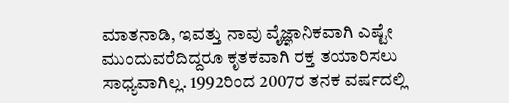ಮಾತನಾಡಿ, ಇವತ್ತು ನಾವು ವೈಜ್ಞಾನಿಕವಾಗಿ ಎಷ್ಟೇ ಮುಂದುವರೆದಿದ್ದರೂ ಕೃತಕವಾಗಿ ರಕ್ತ ತಯಾರಿಸಲು ಸಾಧ್ಯವಾಗಿಲ್ಲ. 1992ರಿಂದ 2007ರ ತನಕ ವರ್ಷದಲ್ಲಿ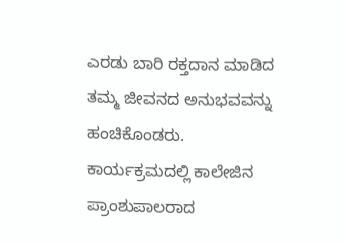ಎರಡು ಬಾರಿ ರಕ್ತದಾನ ಮಾಡಿದ ತಮ್ಮ ಜೀವನದ ಅನುಭವವನ್ನು ಹಂಚಿಕೊಂಡರು.
ಕಾರ್ಯಕ್ರಮದಲ್ಲಿ ಕಾಲೇಜಿನ ಪ್ರಾಂಶುಪಾಲರಾದ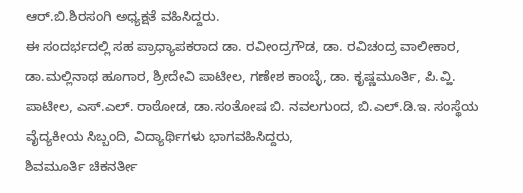ಆರ್.ಬಿ.ಶಿರಸಂಗಿ ಅಧ್ಯಕ್ಷತೆ ವಹಿಸಿದ್ದರು.
ಈ ಸಂದರ್ಭದಲ್ಲಿ ಸಹ ಪ್ರಾಧ್ಯಾಪಕರಾದ ಡಾ. ರವೀಂದ್ರಗೌಡ, ಡಾ. ರವಿಚಂದ್ರ ವಾಲೀಕಾರ, ಡಾ.ಮಲ್ಲಿನಾಥ ಹೂಗಾರ, ಶ್ರೀದೇವಿ ಪಾಟೀಲ, ಗಣೇಶ ಕಾಂಬ್ಳೆ, ಡಾ. ಕೃಷ್ಣಮೂರ್ತಿ, ಪಿ.ವ್ಹಿ. ಪಾಟೀಲ, ಎಸ್.ಎಲ್. ರಾಠೋಡ, ಡಾ.ಸಂತೋಷ ಬಿ. ನವಲಗುಂದ, ಬಿ.ಎಲ್.ಡಿ.ಇ. ಸಂಸ್ಥೆಯ ವೈದ್ಯಕೀಯ ಸಿಬ್ಬಂದಿ, ವಿದ್ಯಾರ್ಥಿಗಳು ಭಾಗವಹಿಸಿದ್ದರು,
ಶಿವಮೂರ್ತಿ ಚಿಕನರ್ತೀ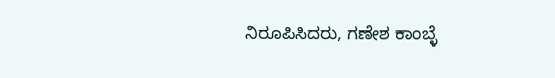ನಿರೂಪಿಸಿದರು, ಗಣೇಶ ಕಾಂಬ್ಳೆ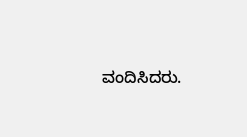ವಂದಿಸಿದರು.